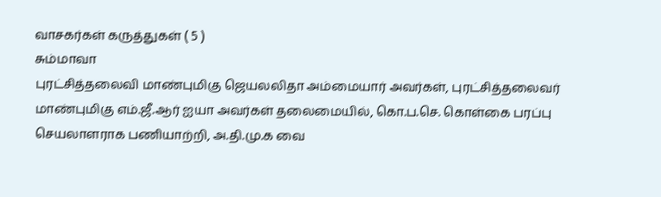வாசகர்கள் கருத்துகள் ( 5 )
சும்மாவா
புரட்சித்தலைவி மாண்புமிகு ஜெயலலிதா அம்மையார் அவர்கள், புரட்சித்தலைவர் மாண்புமிகு எம்.ஜீ.ஆர் ஐயா அவர்கள் தலைமையில், கொ.ப.செ. கொள்கை பரப்பு செயலாளராக பணியாற்றி, அ.தி.மு.க வை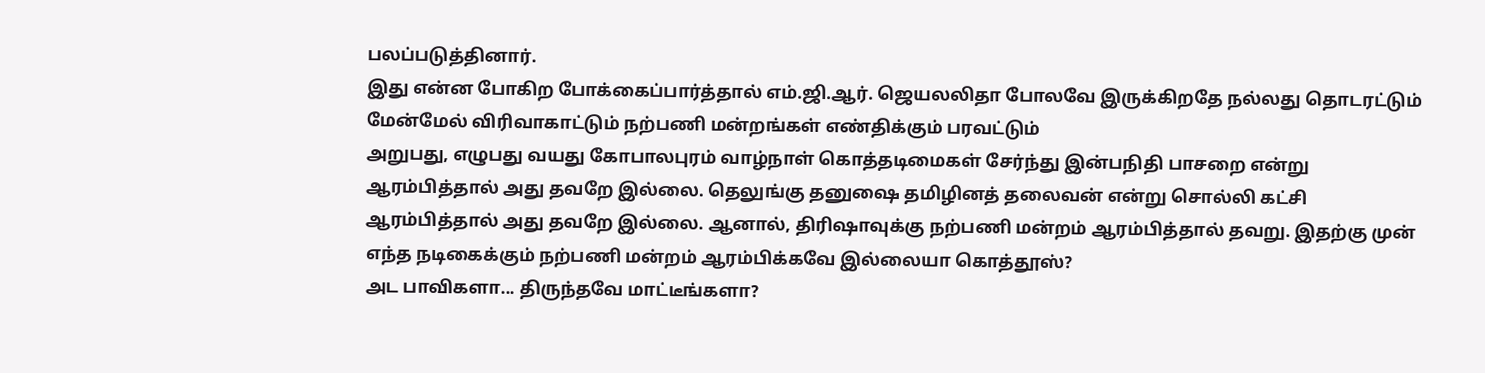பலப்படுத்தினார்.
இது என்ன போகிற போக்கைப்பார்த்தால் எம்.ஜி.ஆர். ஜெயலலிதா போலவே இருக்கிறதே நல்லது தொடரட்டும் மேன்மேல் விரிவாகாட்டும் நற்பணி மன்றங்கள் எண்திக்கும் பரவட்டும்
அறுபது, எழுபது வயது கோபாலபுரம் வாழ்நாள் கொத்தடிமைகள் சேர்ந்து இன்பநிதி பாசறை என்று ஆரம்பித்தால் அது தவறே இல்லை. தெலுங்கு தனுஷை தமிழினத் தலைவன் என்று சொல்லி கட்சி ஆரம்பித்தால் அது தவறே இல்லை. ஆனால், திரிஷாவுக்கு நற்பணி மன்றம் ஆரம்பித்தால் தவறு. இதற்கு முன் எந்த நடிகைக்கும் நற்பணி மன்றம் ஆரம்பிக்கவே இல்லையா கொத்தூஸ்?
அட பாவிகளா... திருந்தவே மாட்டீங்களா?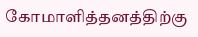கோமாளித்தனத்திற்கு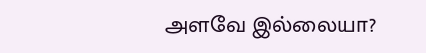அளவே இல்லையா?